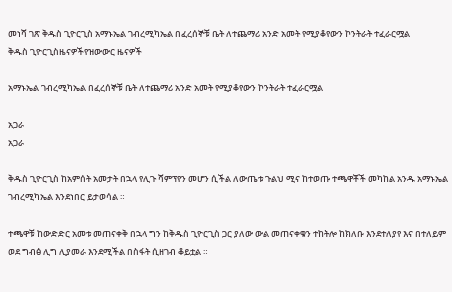መነሻ ገጽ ቅዱስ ጊዮርጊስ አማኑኤል ገብረሚካኤል በፈረሰኞቹ ቤት ለተጨማሪ አንድ አመት የሚያቆየውን ኮንትራት ተፈራርሟል
ቅዱስ ጊዮርጊስዜናዎችየዝውውር ዜናዎች

አማኑኤል ገብረሚካኤል በፈረሰኞቹ ቤት ለተጨማሪ አንድ አመት የሚያቆየውን ኮንትራት ተፈራርሟል

አጋራ
አጋራ

ቅዱስ ጊዮርጊስ ከአምሰት አመታት በኋላ የሊጉ ሻምፕየን መሆን ሲችል ለውጤቱ ጉልህ ሚና ከተወጡ ተጫዋቾች መካከል አንዱ አማኑኤል ገብረሚካኤል እንደነበር ይታወሳል ።

ተጫዋቹ ከውድድር አመቱ መጠናቀቅ በኋላ ግን ከቅዱስ ጊዮርጊስ ጋር ያለው ውል መጠናቀቁን ተከትሎ ከክለቡ እንደተለያየ እና በተለይም ወደ ግብፅ ሊግ ሊያመራ እንደሚችል በስፋት ሲዘገብ ቆይቷል ።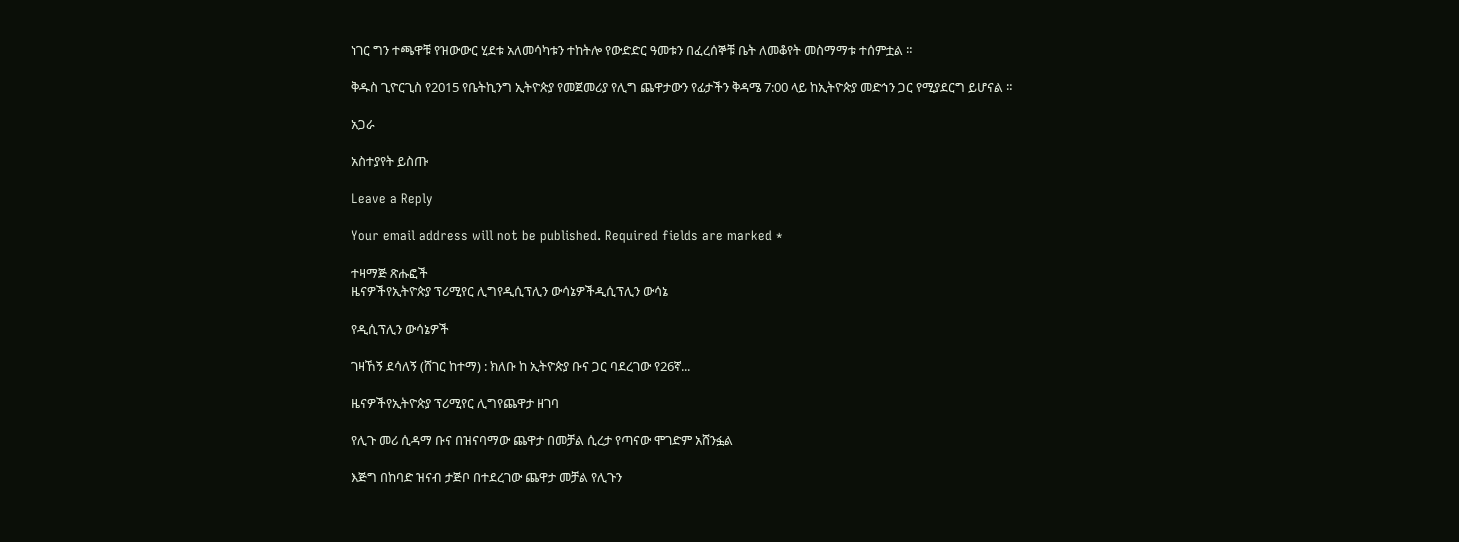ነገር ግን ተጫዋቹ የዝውውር ሂደቱ አለመሳካቱን ተከትሎ የውድድር ዓመቱን በፈረሰኞቹ ቤት ለመቆየት መስማማቱ ተሰምቷል ።

ቅዱስ ጊዮርጊስ የ2015 የቤትኪንግ ኢትዮጵያ የመጀመሪያ የሊግ ጨዋታውን የፊታችን ቅዳሜ 7:00 ላይ ከኢትዮጵያ መድኅን ጋር የሚያደርግ ይሆናል ።

አጋራ

አስተያየት ይስጡ

Leave a Reply

Your email address will not be published. Required fields are marked *

ተዛማጅ ጽሑፎች
ዜናዎችየኢትዮጵያ ፕሪሚየር ሊግየዲሲፕሊን ውሳኔዎችዲሲፕሊን ውሳኔ

የዲሲፕሊን ውሳኔዎች

ገዛኸኝ ደሳለኝ (ሸገር ከተማ) : ክለቡ ከ ኢትዮጵያ ቡና ጋር ባደረገው የ26ኛ...

ዜናዎችየኢትዮጵያ ፕሪሚየር ሊግየጨዋታ ዘገባ

የሊጉ መሪ ሲዳማ ቡና በዝናባማው ጨዋታ በመቻል ሲረታ የጣናው ሞገድም አሸንፏል

እጅግ በከባድ ዝናብ ታጅቦ በተደረገው ጨዋታ መቻል የሊጉን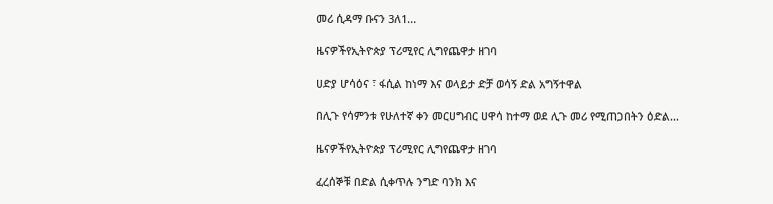መሪ ሲዳማ ቡናን 3ለ1...

ዜናዎችየኢትዮጵያ ፕሪሚየር ሊግየጨዋታ ዘገባ

ሀድያ ሆሳዕና ፣ ፋሲል ከነማ እና ወላይታ ድቻ ወሳኝ ድል አግኝተዋል

በሊጉ የሳምንቱ የሁለተኛ ቀን መርሀግብር ሀዋሳ ከተማ ወደ ሊጉ መሪ የሚጠጋበትን ዕድል...

ዜናዎችየኢትዮጵያ ፕሪሚየር ሊግየጨዋታ ዘገባ

ፈረሰኞቹ በድል ሲቀጥሉ ንግድ ባንክ እና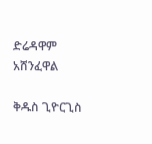ድሬዳዋም አሸንፈዋል

ቅዱስ ጊዮርጊስ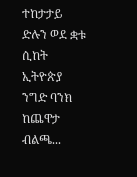ተከታታይ ድሉን ወደ ቋቱ ሲከት ኢትዮጵያ ንግድ ባንክ ከጨዋታ ብልጫ...